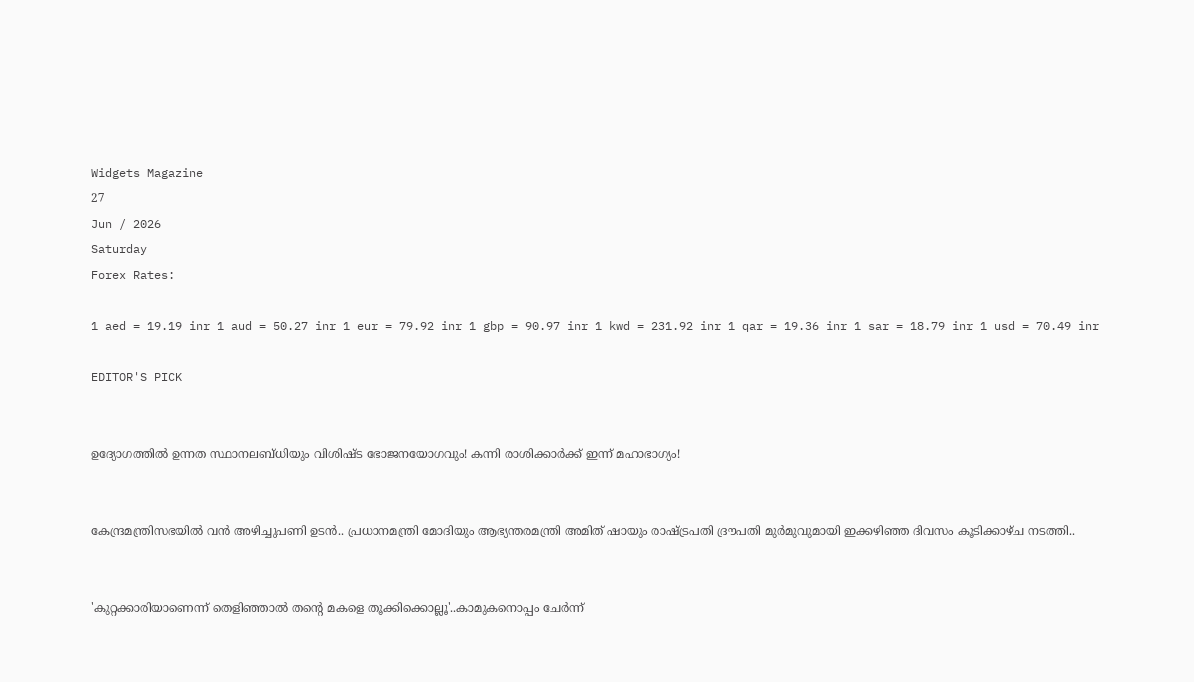Widgets Magazine
27
Jun / 2026
Saturday
Forex Rates:

1 aed = 19.19 inr 1 aud = 50.27 inr 1 eur = 79.92 inr 1 gbp = 90.97 inr 1 kwd = 231.92 inr 1 qar = 19.36 inr 1 sar = 18.79 inr 1 usd = 70.49 inr

EDITOR'S PICK


ഉദ്യോഗത്തിൽ ഉന്നത സ്ഥാനലബ്ധിയും വിശിഷ്ട ഭോജനയോഗവും! കന്നി രാശിക്കാർക്ക് ഇന്ന് മഹാഭാഗ്യം!


കേന്ദ്രമന്ത്രിസഭയിൽ വൻ അഴിച്ചുപണി ഉടൻ.. പ്രധാനമന്ത്രി മോദിയും ആഭ്യന്തരമന്ത്രി അമിത് ഷായും രാഷ്ട്രപതി ദ്രൗപതി മുർമുവുമായി ഇക്കഴിഞ്ഞ ദിവസം കൂടിക്കാഴ്ച നടത്തി..


'കുറ്റക്കാരിയാണെന്ന് തെളിഞ്ഞാൽ തന്റെ മകളെ തൂക്കിക്കൊല്ലൂ'..കാമുകനൊപ്പം ചേർന്ന്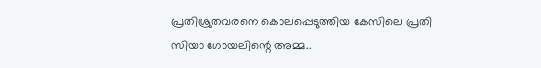പ്രതിശ്രുതവരനെ കൊലപ്പെടുത്തിയ കേസിലെ പ്രതി സിയാ ഗോയലിന്റെ അമ്മ..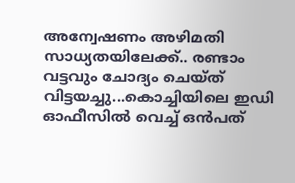അന്വേഷണം അഴിമതി സാധ്യതയിലേക്ക്.. രണ്ടാം വട്ടവും ചോദ്യം ചെയ്ത് വിട്ടയച്ചു...കൊച്ചിയിലെ ഇഡി ഓഫീസില്‍ വെച്ച് ഒന്‍പത്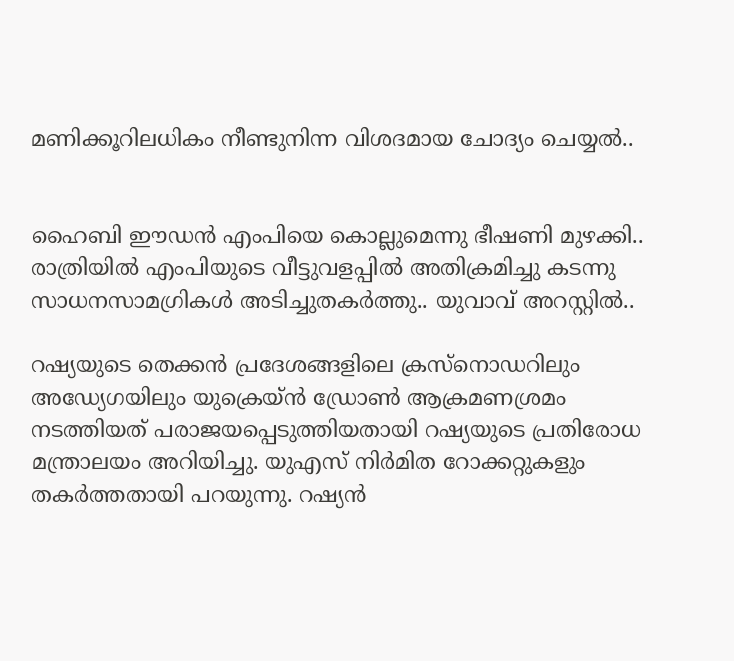മണിക്കൂറിലധികം നീണ്ടുനിന്ന വിശദമായ ചോദ്യം ചെയ്യൽ..


ഹൈബി ഈഡന്‍ എംപിയെ കൊല്ലുമെന്നു ഭീഷണി മുഴക്കി.. രാത്രിയില്‍ എംപിയുടെ വീട്ടുവളപ്പില്‍ അതിക്രമിച്ചു കടന്നു സാധനസാമഗ്രികള്‍ അടിച്ചുതകര്‍ത്തു.. യുവാവ് അറസ്റ്റില്‍..

റഷ്യയുടെ തെക്കന്‍ പ്രദേശങ്ങളിലെ ക്രസ്‌നൊഡറിലും അഡ്യേഗയിലും യുക്രെയ്ന്‍ ഡ്രോണ്‍ ആക്രമണശ്രമം നടത്തിയത് പരാജയപ്പെടുത്തിയതായി റഷ്യയുടെ പ്രതിരോധ മന്ത്രാലയം അറിയിച്ചു. യുഎസ് നിര്‍മിത റോക്കറ്റുകളും തകര്‍ത്തതായി പറയുന്നു. റഷ്യന്‍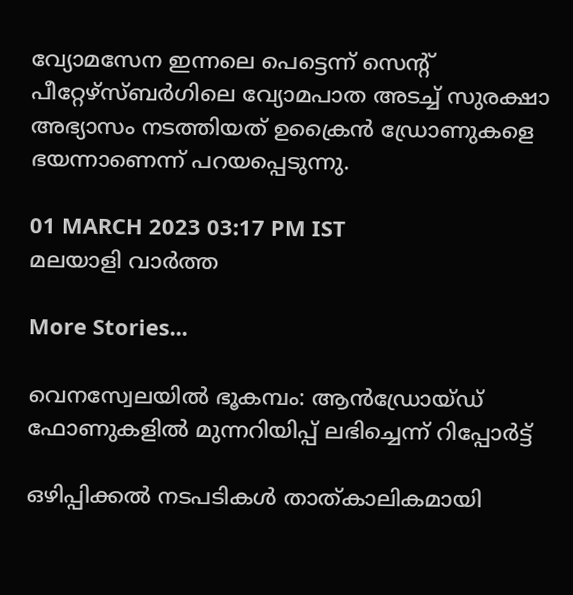വ്യോമസേന ഇന്നലെ പെട്ടെന്ന് സെന്റ് പീറ്റേഴ്‌സ്ബര്‍ഗിലെ വ്യോമപാത അടച്ച് സുരക്ഷാ അഭ്യാസം നടത്തിയത് ഉക്രൈന്‍ ഡ്രോണുകളെ ഭയന്നാണെന്ന് പറയപ്പെടുന്നു.

01 MARCH 2023 03:17 PM IST
മലയാളി വാര്‍ത്ത

More Stories...

വെനസ്വേലയില്‍ ഭൂകമ്പം: ആന്‍ഡ്രോയ്ഡ് ഫോണുകളില്‍ മുന്നറിയിപ്പ് ലഭിച്ചെന്ന് റിപ്പോര്‍ട്ട്

ഒഴിപ്പിക്കൽ നടപടികൾ താത്കാലികമായി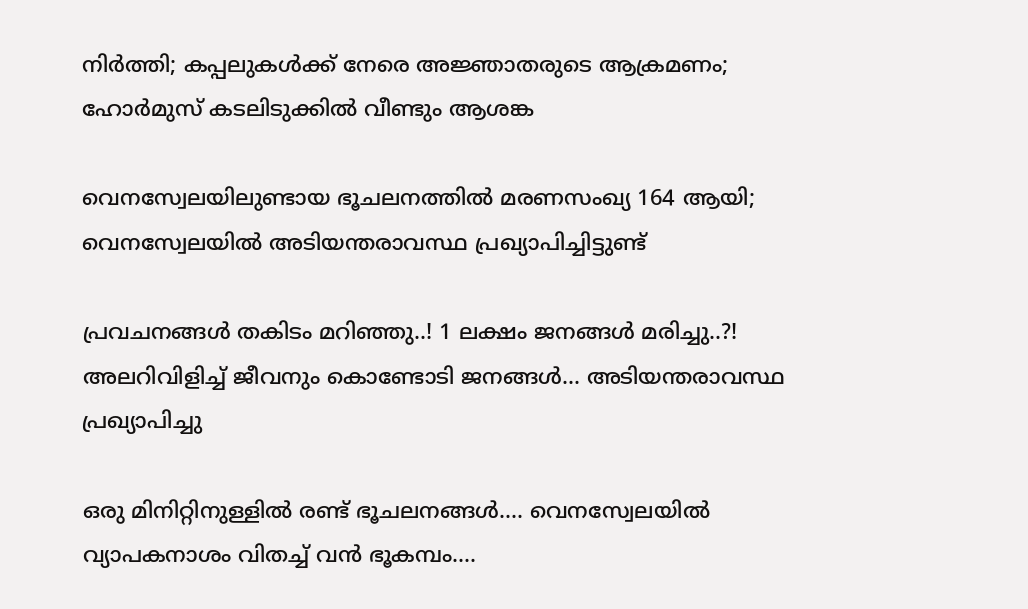നിർത്തി; കപ്പലുകൾക്ക് നേരെ അജ്ഞാതരുടെ ആക്രമണം; ഹോർമുസ് കടലിടുക്കിൽ വീണ്ടും ആശങ്ക

വെനസ്വേലയിലുണ്ടായ ഭൂചലനത്തില്‍ മരണസംഖ്യ 164 ആയി; വെനസ്വേലയില്‍ അടിയന്തരാവസ്ഥ പ്രഖ്യാപിച്ചിട്ടുണ്ട്

പ്രവചനങ്ങൾ തകിടം മറിഞ്ഞു..! 1 ലക്ഷം ജനങ്ങള്‍ മരിച്ചു..?! അലറിവിളിച്ച് ജീവനും കൊണ്ടോടി ജനങ്ങള്‍... അടിയന്തരാവസ്ഥ പ്രഖ്യാപിച്ചു

ഒരു മിനിറ്റിനുള്ളില്‍ രണ്ട് ഭൂചലനങ്ങൾ.... വെനസ്വേലയില്‍ വ്യാപകനാശം വിതച്ച് വന്‍ ഭൂകമ്പം....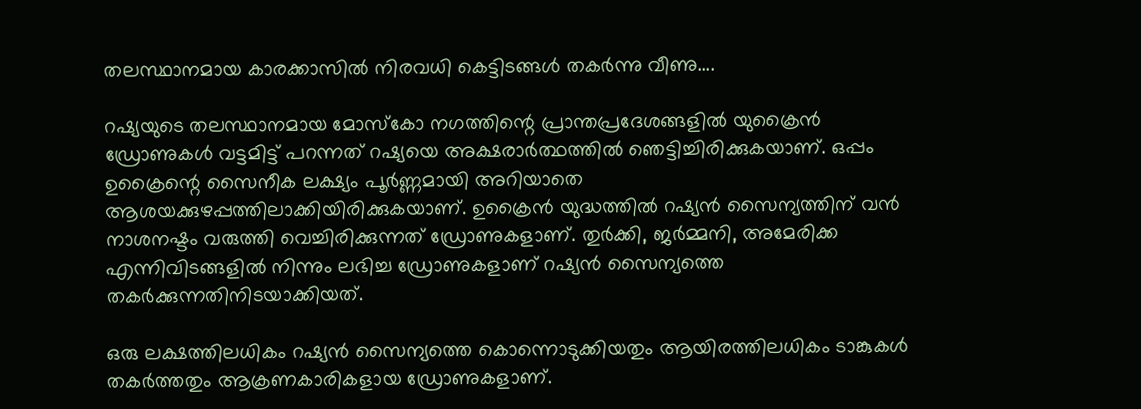തലസ്ഥാനമായ കാരക്കാസില്‍ നിരവധി കെട്ടിടങ്ങള്‍ തകര്‍ന്നു വീണു....

റഷ്യയുടെ തലസ്ഥാനമായ മോസ്‌കോ നഗത്തിന്റെ പ്രാന്തപ്രദേശങ്ങളില്‍ യുക്രൈന്‍ ഡ്രോണുകള്‍ വട്ടമിട്ട് പറന്നത് റഷ്യയെ അക്ഷരാര്‍ത്ഥത്തില്‍ ഞെട്ടിച്ചിരിക്കുകയാണ്. ഒപ്പം ഉക്രൈന്റെ സൈനീക ലക്ഷ്യം പൂര്‍ണ്ണമായി അറിയാതെ ആശയക്കുഴപ്പത്തിലാക്കിയിരിക്കുകയാണ്. ഉക്രൈന്‍ യുദ്ധത്തില്‍ റഷ്യന്‍ സൈന്യത്തിന് വന്‍ നാശനഷ്ടം വരുത്തി വെച്ചിരിക്കുന്നത് ഡ്രോണുകളാണ്. തുര്‍ക്കി, ജര്‍മ്മനി, അമേരിക്ക എന്നിവിടങ്ങളില്‍ നിന്നും ലഭിച്ച ഡ്രോണുകളാണ് റഷ്യന്‍ സൈന്യത്തെ തകര്‍ക്കുന്നതിനിടയാക്കിയത്.

ഒരു ലക്ഷത്തിലധികം റഷ്യന്‍ സൈന്യത്തെ കൊന്നൊടുക്കിയതും ആയിരത്തിലധികം ടാങ്കുകള്‍ തകര്‍ത്തതും ആക്രണകാരികളായ ഡ്രോണുകളാണ്.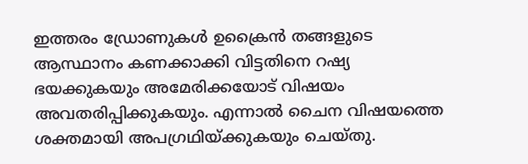ഇത്തരം ഡ്രോണുകള്‍ ഉക്രൈന്‍ തങ്ങളുടെ ആസ്ഥാനം കണക്കാക്കി വിട്ടതിനെ റഷ്യ ഭയക്കുകയും അമേരിക്കയോട് വിഷയം അവതരിപ്പിക്കുകയും. എന്നാല്‍ ചൈന വിഷയത്തെ ശക്തമായി അപഗ്രഥിയ്ക്കുകയും ചെയ്തു.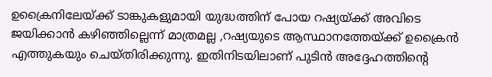ഉക്രൈനിലേയ്ക്ക് ടാങ്കുകളുമായി യുദ്ധത്തിന് പോയ റഷ്യയ്ക്ക് അവിടെ ജയിക്കാന്‍ കഴിഞ്ഞില്ലെന്ന് മാത്രമല്ല ,റഷ്യയുടെ ആസ്ഥാനത്തേയ്ക്ക് ഉക്രൈന്‍ എത്തുകയും ചെയ്തിരിക്കുന്നു. ഇതിനിടയിലാണ് പുടിന്‍ അദ്ദേഹത്തിന്റെ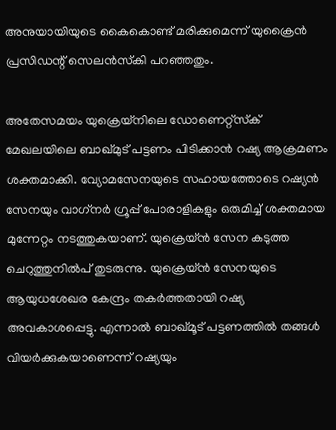അനുയായിയുടെ കൈകൊണ്ട് മരിക്കുമെന്ന് യുക്രൈന്‍ പ്രസിഡന്റ് സെലന്‍സ്‌കി പറഞ്ഞതും.

അതേസമയം യുക്രെയ്‌നിലെ ഡോണെറ്റ്‌സ്‌ക് മേഖലയിലെ ബാഖ്മുട് പട്ടണം പിടിക്കാന്‍ റഷ്യ ആക്രമണം ശക്തമാക്കി. വ്യോമസേനയുടെ സഹായത്തോടെ റഷ്യന്‍ സേനയും വാഗ്‌നര്‍ ഗ്രൂപ്പ് പോരാളികളും ഒരുമിച്ച് ശക്തമായ മുന്നേറ്റം നടത്തുകയാണ്. യുക്രെയ്ന്‍ സേന കടുത്ത ചെറുത്തുനില്‍പ് തുടരുന്നു. യുക്രെയ്ന്‍ സേനയുടെ ആയുധശേഖര കേന്ദ്രം തകര്‍ത്തതായി റഷ്യ അവകാശപ്പെട്ടു. എന്നാല്‍ ബാഖ്മൂട് പട്ടണത്തില്‍ തങ്ങള്‍ വിയര്‍ക്കുകയാണെന്ന് റഷ്യയും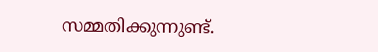സമ്മതിക്കുന്നുണ്ട്.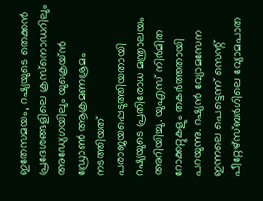ഇതേസമയം, റഷ്യയുടെ തെക്കന്‍ പ്രദേശങ്ങളിലെ ക്രസ്‌നൊഡറിലും അഡ്യേഗയിലും യുക്രെയ്ന്‍ ഡ്രോണ്‍ ആക്രമണശ്രമം നടത്തിയത് പരാജയപ്പെടുത്തിയതായി റഷ്യയുടെ പ്രതിരോധ മന്ത്രാലയം അറിയിച്ചു. യുഎസ് നിര്‍മിത റോക്കറ്റുകളും തകര്‍ത്തതായി പറയുന്നു. റഷ്യന്‍ വ്യോമസേന ഇന്നലെ പെട്ടെന്ന് സെന്റ് പീറ്റേഴ്‌സ്ബര്‍ഗിലെ വ്യോമപാത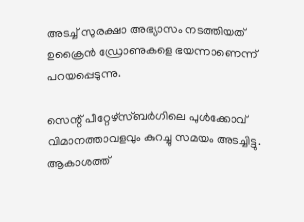അടച്ച് സുരക്ഷാ അഭ്യാസം നടത്തിയത് ഉക്രൈന്‍ ഡ്രോണുകളെ ഭയന്നാണെന്ന് പറയപ്പെടുന്നു.

സെന്റ് പീറ്റേഴ്‌സ്ബര്‍ഗിലെ പുള്‍ക്കോവ് വിമാനത്താവളവും കുറച്ചു സമയം അടച്ചിട്ടു. ആകാശത്ത്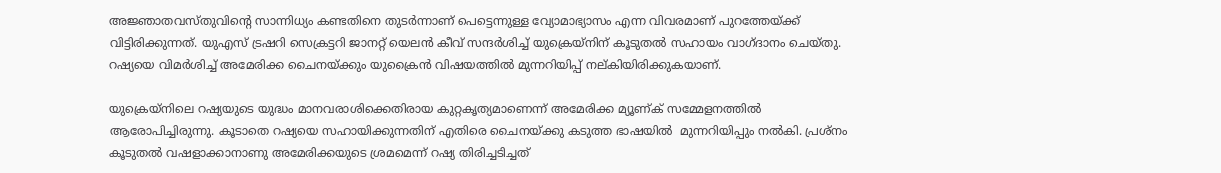അജ്ഞാതവസ്തുവിന്റെ സാന്നിധ്യം കണ്ടതിനെ തുടര്‍ന്നാണ് പെട്ടെന്നുള്ള വ്യോമാഭ്യാസം എന്ന വിവരമാണ് പുറത്തേയ്ക്ക് വിട്ടിരിക്കുന്നത്. യുഎസ് ട്രഷറി സെക്രട്ടറി ജാനറ്റ് യെലന്‍ കീവ് സന്ദര്‍ശിച്ച് യുക്രെയ്‌നിന് കൂടുതല്‍ സഹായം വാഗ്ദാനം ചെയ്തു. റഷ്യയെ വിമര്‍ശിച്ച് അമേരിക്ക ചൈനയ്ക്കും യുക്രൈന്‍ വിഷയത്തില്‍ മുന്നറിയിപ്പ് നല്കിയിരിക്കുകയാണ്.

യുക്രെയ്‌നിലെ റഷ്യയുടെ യുദ്ധം മാനവരാശിക്കെതിരായ കുറ്റകൃത്യമാണെന്ന് അമേരിക്ക മ്യൂണ്ക് സമ്മേളനത്തില്‍ ആരോപിച്ചിരുന്നു. കൂടാതെ റഷ്യയെ സഹായിക്കുന്നതിന് എതിരെ ചൈനയ്ക്കു കടുത്ത ഭാഷയില്‍  മുന്നറിയിപ്പും നല്‍കി. പ്രശ്‌നം കൂടുതല്‍ വഷളാക്കാനാണു അമേരിക്കയുടെ ശ്രമമെന്ന് റഷ്യ തിരിച്ചടിച്ചത്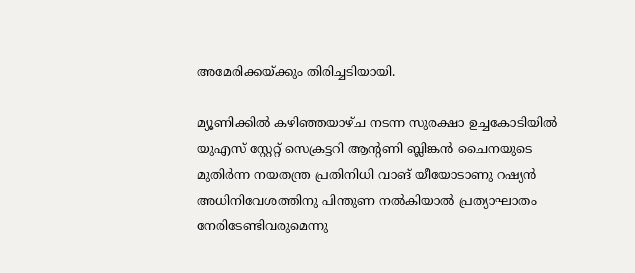അമേരിക്കയ്ക്കും തിരിച്ചടിയായി.

മ്യൂണിക്കില്‍ കഴിഞ്ഞയാഴ്ച നടന്ന സുരക്ഷാ ഉച്ചകോടിയില്‍ യുഎസ് സ്റ്റേറ്റ് സെക്രട്ടറി ആന്റണി ബ്ലിങ്കന്‍ ചൈനയുടെ മുതിര്‍ന്ന നയതന്ത്ര പ്രതിനിധി വാങ് യീയോടാണു റഷ്യന്‍ അധിനിവേശത്തിനു പിന്തുണ നല്‍കിയാല്‍ പ്രത്യാഘാതം നേരിടേണ്ടിവരുമെന്നു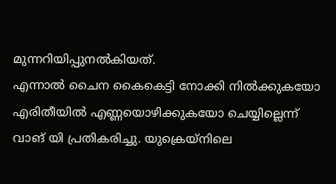മുന്നറിയിപ്പുനല്‍കിയത്.
എന്നാല്‍ ചൈന കൈകെട്ടി നോക്കി നില്‍ക്കുകയോ എരിതീയില്‍ എണ്ണയൊഴിക്കുകയോ ചെയ്യില്ലെന്ന് വാങ് യി പ്രതികരിച്ചു. യുക്രെയ്‌നിലെ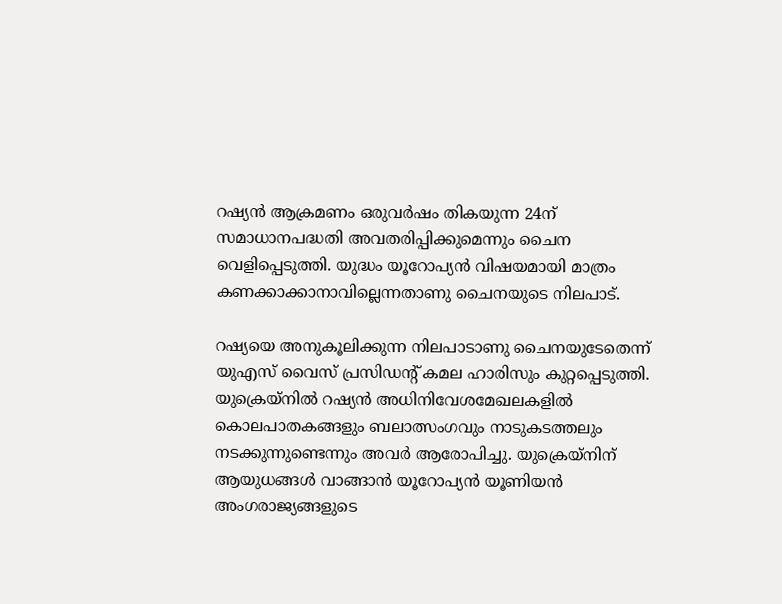റഷ്യന്‍ ആക്രമണം ഒരുവര്‍ഷം തികയുന്ന 24ന് സമാധാനപദ്ധതി അവതരിപ്പിക്കുമെന്നും ചൈന വെളിപ്പെടുത്തി. യുദ്ധം യൂറോപ്യന്‍ വിഷയമായി മാത്രം കണക്കാക്കാനാവില്ലെന്നതാണു ചൈനയുടെ നിലപാട്.

റഷ്യയെ അനുകൂലിക്കുന്ന നിലപാടാണു ചൈനയുടേതെന്ന് യുഎസ് വൈസ് പ്രസിഡന്റ് കമല ഹാരിസും കുറ്റപ്പെടുത്തി. യുക്രെയ്‌നില്‍ റഷ്യന്‍ അധിനിവേശമേഖലകളില്‍ കൊലപാതകങ്ങളും ബലാത്സംഗവും നാടുകടത്തലും നടക്കുന്നുണ്ടെന്നും അവര്‍ ആരോപിച്ചു. യുക്രെയ്‌നിന് ആയുധങ്ങള്‍ വാങ്ങാന്‍ യൂറോപ്യന്‍ യൂണിയന്‍ അംഗരാജ്യങ്ങളുടെ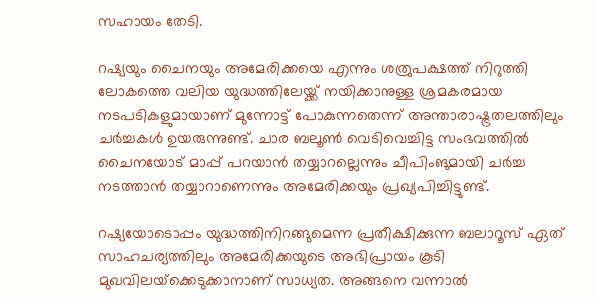സഹായം തേടി.

റഷ്യയും ചൈനയും അമേരിക്കയെ എന്നും ശത്രുപക്ഷത്ത് നിറുത്തി ലോകത്തെ വലിയ യുദ്ധത്തിലേയ്ക്ക് നയിക്കാനുള്ള ശ്രമകരമായ നടപടികളുമായാണ് മുന്നോട്ട് പോകുന്നതെന്ന് അന്താരാഷ്ട്രതലത്തിലും ചര്‍ച്ചകള്‍ ഉയരുന്നുണ്ട്. ചാര ബലൂണ്‍ വെടിവെച്ചിട്ട സംഭവത്തില്‍ ചൈനയോട് മാപ്പ് പറയാന്‍ തയ്യാറല്ലെന്നും ചീപിംങുമായി ചര്‍ച്ച നടത്താന്‍ തയ്യാറാണെന്നും അമേരിക്കയും പ്രഖ്യപിച്ചിട്ടുണ്ട്.

റഷ്യയോടൊപ്പം യുദ്ധത്തിനിറങ്ങുമെന്ന പ്രതീക്ഷിക്കുന്ന ബലാറൂസ് ഏത് സാഹചര്യത്തിലും അമേരിക്കയുടെ അഭിപ്രായം കൂടി മുഖവിലയ്‌ക്കെടുക്കാനാണ് സാധ്യത. അങ്ങനെ വന്നാല്‍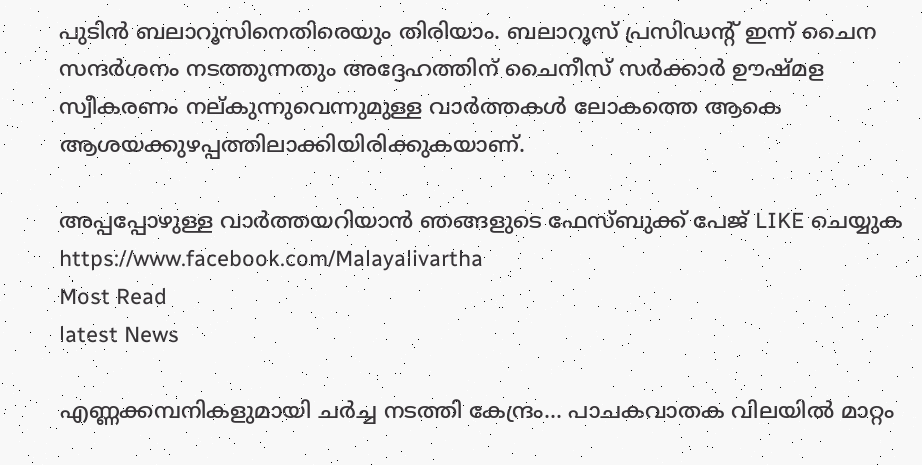പുടിന്‍ ബലാറൂസിനെതിരെയും തിരിയാം. ബലാറൂസ് പ്രസിഡന്റ് ഇന്ന് ചൈന സന്ദര്‍ശനം നടത്തുന്നതും അദ്ദേഹത്തിന് ചൈനീസ് സര്‍ക്കാര്‍ ഊഷ്മള സ്വീകരണം നല്കുന്നുവെന്നുമുള്ള വാര്‍ത്തകള്‍ ലോകത്തെ ആകെ ആശയക്കുഴപ്പത്തിലാക്കിയിരിക്കുകയാണ്.

അപ്പപ്പോഴുള്ള വാര്‍ത്തയറിയാന്‍ ഞങ്ങളുടെ ഫേസ്‌ബുക്ക്‌ പേജ് LIKE ചെയ്യുക
https://www.facebook.com/Malayalivartha
Most Read
latest News

എണ്ണക്കമ്പനികളുമായി ചർച്ച നടത്തി കേന്ദ്രം... പാചകവാതക വിലയിൽ മാറ്റം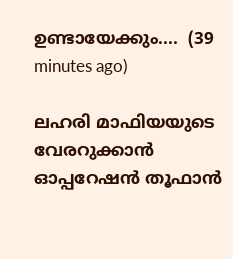ഉണ്ടായേക്കും....  (39 minutes ago)

ലഹരി മാഫിയയുടെ വേരറുക്കാൻ ഓപ്പറേഷൻ തൂഫാൻ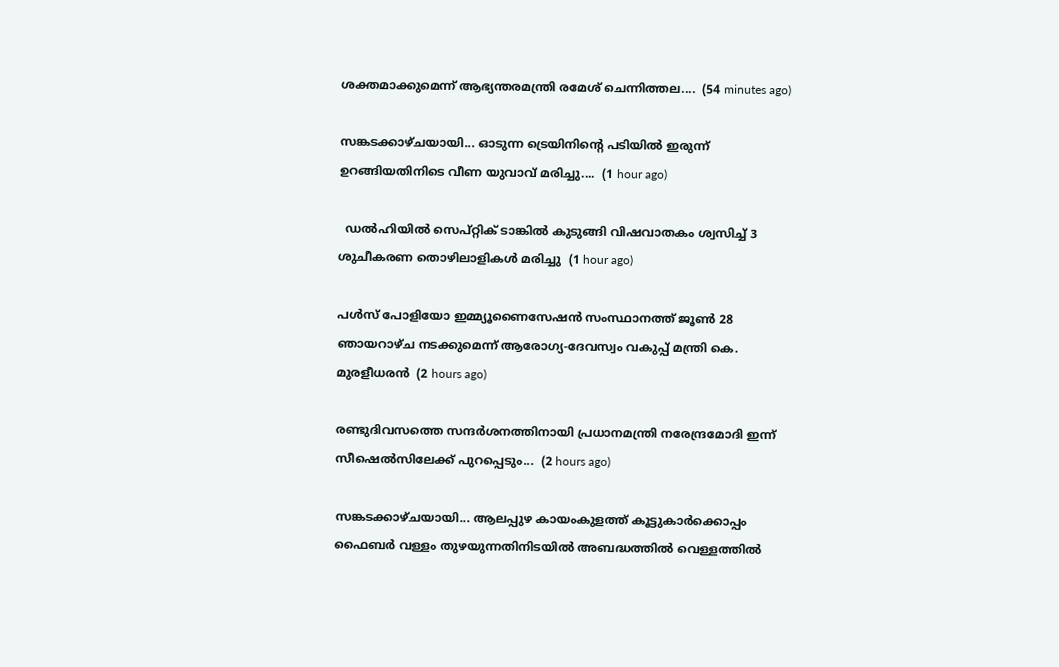ശക്തമാക്കുമെന്ന് ആഭ്യന്തരമന്ത്രി രമേശ് ചെന്നിത്തല....  (54 minutes ago)

സങ്കടക്കാഴ്ചയായി... ഓടുന്ന ട്രെയിനിന്റെ പടിയിൽ ഇരുന്ന് ഉറങ്ങിയതിനി‌ടെ വീണ യുവാവ് മരിച്ചു....  (1 hour ago)

  ഡൽഹിയിൽ‌ സെപ്റ്റിക് ടാങ്കിൽ കുടുങ്ങി വിഷവാതകം ശ്വസിച്ച് 3 ശുചീകരണ തൊഴിലാളികൾ മരിച്ചു  (1 hour ago)

പൾസ് പോളിയോ ഇമ്മ്യൂണൈസേഷൻ സംസ്ഥാനത്ത് ജൂൺ 28 ഞായറാഴ്ച നടക്കുമെന്ന് ആരോഗ്യ-ദേവസ്വം വകുപ്പ് മന്ത്രി കെ. മുരളീധരൻ  (2 hours ago)

രണ്ടുദിവസത്തെ സന്ദർശനത്തിനായി പ്രധാനമന്ത്രി നരേന്ദ്രമോദി ഇന്ന് സീഷെൽസിലേക്ക് പുറപ്പെടും...  (2 hours ago)

സങ്കടക്കാഴ്ചയായി... ആലപ്പുഴ കായംകുളത്ത് കൂട്ടുകാർക്കൊപ്പം ഫൈബർ വള്ളം തുഴയുന്നതിനിടയിൽ അബദ്ധത്തിൽ വെള്ളത്തിൽ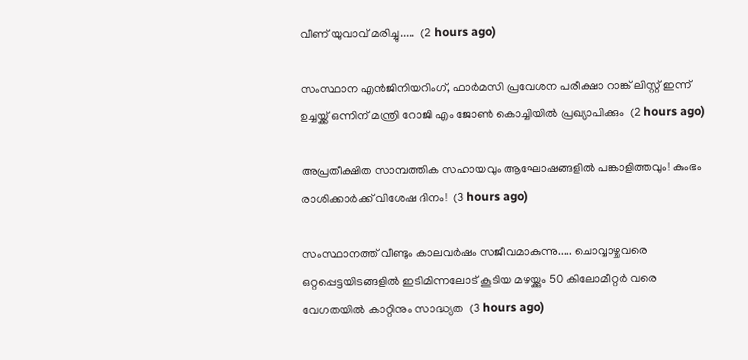വീണ് യുവാവ് മരിച്ചു.....  (2 hours ago)

സംസ്ഥാന എൻജിനിയറിംഗ്, ഫാർമസി പ്രവേശന പരീക്ഷാ റാങ്ക് ലിസ്റ്റ് ഇന്ന് ഉച്ചയ്ക്ക് ഒന്നിന് മന്ത്രി റോജി എം ജോൺ കൊച്ചിയിൽ പ്രഖ്യാപിക്കും  (2 hours ago)

അപ്രതീക്ഷിത സാമ്പത്തിക സഹായവും ആഘോഷങ്ങളിൽ പങ്കാളിത്തവും! കുംഭം രാശിക്കാർക്ക് വിശേഷ ദിനം!  (3 hours ago)

സംസ്ഥാനത്ത് വീണ്ടും കാലവർഷം സജീവമാകുന്നു..... ചൊവ്വാഴ്ചവരെ ഒറ്റപ്പെട്ടയിടങ്ങളിൽ ഇടിമിന്നലോട് കൂടിയ മഴയ്ക്കും 50 കിലോമീറ്റർ വരെ വേഗതയിൽ കാറ്റിനും സാദ്ധ്യത  (3 hours ago)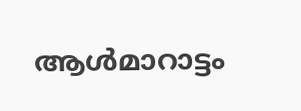ആള്‍മാറാട്ടം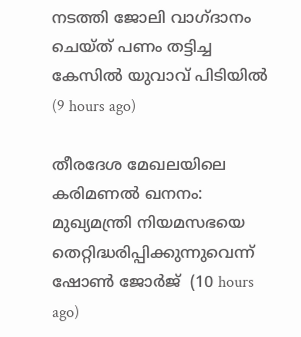നടത്തി ജോലി വാഗ്ദാനം ചെയ്ത് പണം തട്ടിച്ച കേസില്‍ യുവാവ് പിടിയില്‍  (9 hours ago)

തീരദേശ മേഖലയിലെ കരിമണല്‍ ഖനനം: മുഖ്യമന്ത്രി നിയമസഭയെ തെറ്റിദ്ധരിപ്പിക്കുന്നുവെന്ന് ഷോണ്‍ ജോര്‍ജ്  (10 hours ago)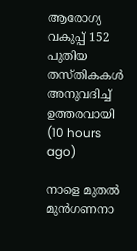ആരോഗ്യ വകുപ്പ് 152 പുതിയ തസ്തികകള്‍ അനുവദിച്ച് ഉത്തരവായി  (10 hours ago)

നാളെ മുതല്‍ മുന്‍ഗണനാ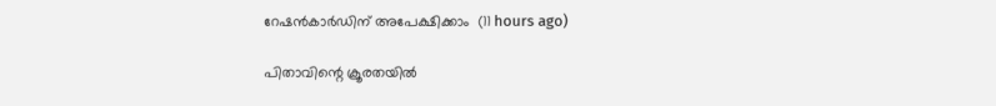റേഷന്‍കാര്‍ഡിന് അപേക്ഷിക്കാം  (11 hours ago)

പിതാവിന്റെ ക്രൂരതയില്‍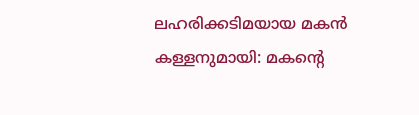ലഹരിക്കടിമയായ മകന്‍ കള്ളനുമായി: മകന്റെ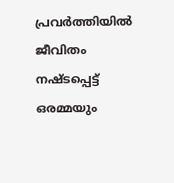പ്രവര്‍ത്തിയില്‍ ജീവിതം നഷ്ടപ്പെട്ട് ഒരമ്മയും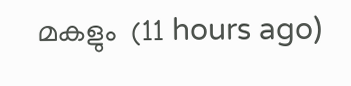മകളും  (11 hours ago)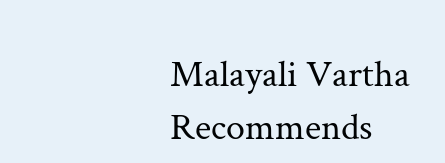Malayali Vartha Recommends